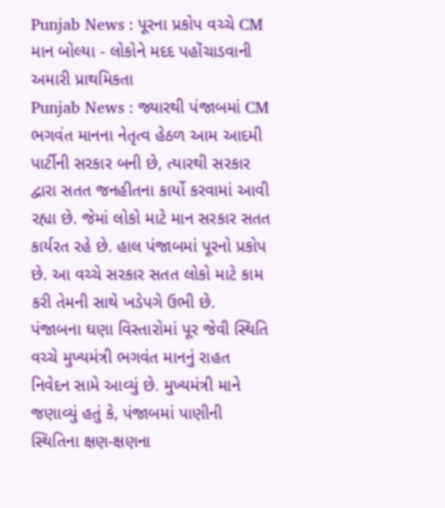Punjab News : પૂરના પ્રકોપ વચ્ચે CM માન બોલ્યા - લોકોને મદદ પહોંચાડવાની અમારી પ્રાથમિકતા
Punjab News : જ્યારથી પંજાબમાં CM ભગવંત માનના નેતૃત્વ હેઠળ આમ આદમી પાર્ટીની સરકાર બની છે, ત્યારથી સરકાર દ્વારા સતત જનહીતના કાર્યો કરવામાં આવી રહ્યા છે. જેમાં લોકો માટે માન સરકાર સતત કાર્યરત રહે છે. હાલ પંજાબમાં પૂરનો પ્રકોપ છે. આ વચ્ચે સરકાર સતત લોકો માટે કામ કરી તેમની સાથે ખડેપગે ઉભી છે.
પંજાબના ઘણા વિસ્તારોમાં પૂર જેવી સ્થિતિ વચ્ચે મુખ્યમંત્રી ભગવંત માનનું રાહત નિવેદન સામે આવ્યું છે. મુખ્યમંત્રી માને જણાવ્યું હતું કે, પંજાબમાં પાણીની સ્થિતિના ક્ષણ-ક્ષણના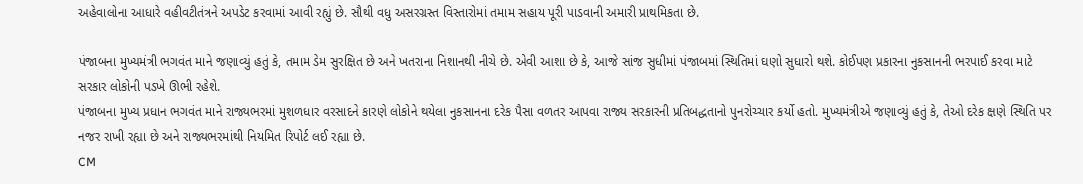અહેવાલોના આધારે વહીવટીતંત્રને અપડેટ કરવામાં આવી રહ્યું છે. સૌથી વધુ અસરગ્રસ્ત વિસ્તારોમાં તમામ સહાય પૂરી પાડવાની અમારી પ્રાથમિકતા છે.

પંજાબના મુખ્યમંત્રી ભગવંત માને જણાવ્યું હતું કે, તમામ ડેમ સુરક્ષિત છે અને ખતરાના નિશાનથી નીચે છે. એવી આશા છે કે, આજે સાંજ સુધીમાં પંજાબમાં સ્થિતિમાં ઘણો સુધારો થશે. કોઈપણ પ્રકારના નુકસાનની ભરપાઈ કરવા માટે સરકાર લોકોની પડખે ઊભી રહેશે.
પંજાબના મુખ્ય પ્રધાન ભગવંત માને રાજ્યભરમાં મુશળધાર વરસાદને કારણે લોકોને થયેલા નુકસાનના દરેક પૈસા વળતર આપવા રાજ્ય સરકારની પ્રતિબદ્ધતાનો પુનરોચ્ચાર કર્યો હતો. મુખ્યમંત્રીએ જણાવ્યું હતું કે, તેઓ દરેક ક્ષણે સ્થિતિ પર નજર રાખી રહ્યા છે અને રાજ્યભરમાંથી નિયમિત રિપોર્ટ લઈ રહ્યા છે.
CM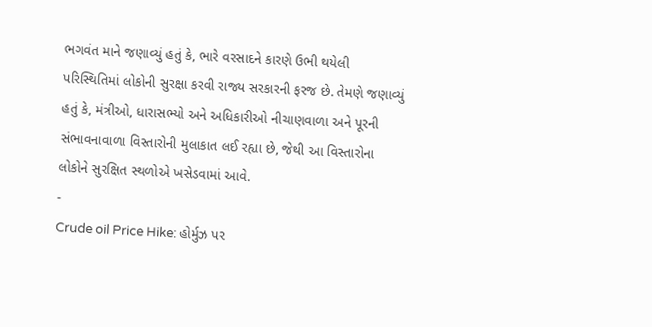ભગવંત માને જણાવ્યું હતું કે, ભારે વરસાદને કારણે ઉભી થયેલી પરિસ્થિતિમાં લોકોની સુરક્ષા કરવી રાજ્ય સરકારની ફરજ છે. તેમણે જણાવ્યું હતું કે, મંત્રીઓ, ધારાસભ્યો અને અધિકારીઓ નીચાણવાળા અને પૂરની સંભાવનાવાળા વિસ્તારોની મુલાકાત લઈ રહ્યા છે, જેથી આ વિસ્તારોના લોકોને સુરક્ષિત સ્થળોએ ખસેડવામાં આવે.
-
Crude oil Price Hike: હોર્મુઝ પર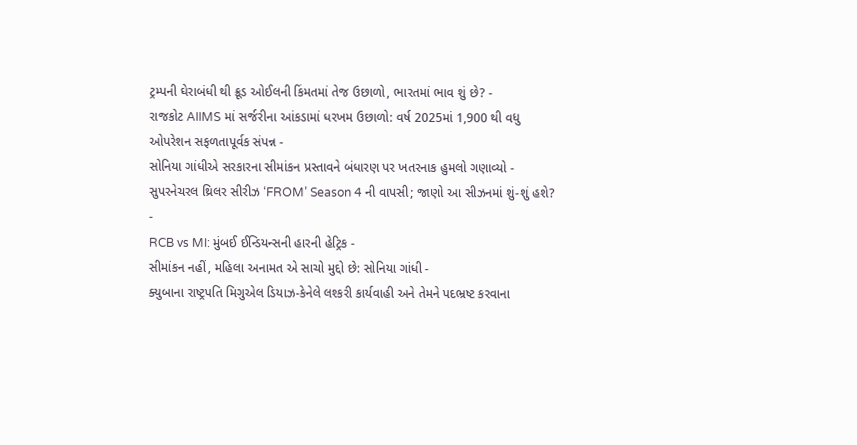ટ્રમ્પની ઘેરાબંધી થી ક્રૂડ ઓઈલની કિંમતમાં તેજ ઉછાળો, ભારતમાં ભાવ શું છે? -
રાજકોટ AIIMS માં સર્જરીના આંકડામાં ધરખમ ઉછાળો: વર્ષ 2025માં 1,900 થી વધુ ઓપરેશન સફળતાપૂર્વક સંપન્ન -
સોનિયા ગાંધીએ સરકારના સીમાંકન પ્રસ્તાવને બંધારણ પર ખતરનાક હુમલો ગણાવ્યો -
સુપરનેચરલ થ્રિલર સીરીઝ ‘FROM’ Season 4 ની વાપસી; જાણો આ સીઝનમાં શું-શું હશે? -
RCB vs MI: મુંબઈ ઈન્ડિયન્સની હારની હેટ્રિક -
સીમાંકન નહીં, મહિલા અનામત એ સાચો મુદ્દો છે: સોનિયા ગાંધી -
ક્યુબાના રાષ્ટ્રપતિ મિગુએલ ડિયાઝ-કેનેલે લશ્કરી કાર્યવાહી અને તેમને પદભ્રષ્ટ કરવાના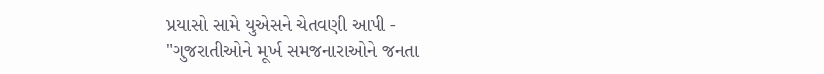પ્રયાસો સામે યુએસને ચેતવણી આપી -
"ગુજરાતીઓને મૂર્ખ સમજનારાઓને જનતા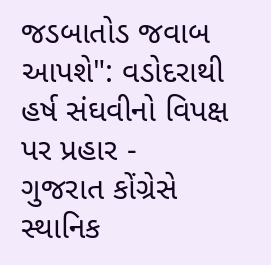જડબાતોડ જવાબ આપશે": વડોદરાથી હર્ષ સંઘવીનો વિપક્ષ પર પ્રહાર -
ગુજરાત કોંગ્રેસે સ્થાનિક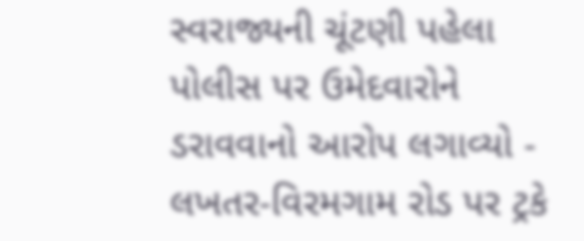સ્વરાજ્યની ચૂંટણી પહેલા પોલીસ પર ઉમેદવારોને ડરાવવાનો આરોપ લગાવ્યો -
લખતર-વિરમગામ રોડ પર ટ્રકે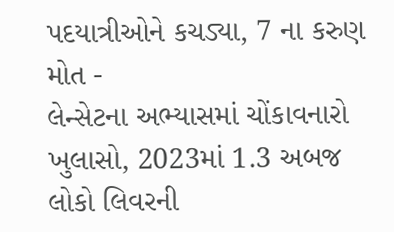પદયાત્રીઓને કચડ્યા, 7 ના કરુણ મોત -
લેન્સેટના અભ્યાસમાં ચોંકાવનારો ખુલાસો, 2023માં 1.3 અબજ લોકો લિવરની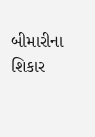બીમારીના શિકાર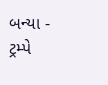બન્યા -
ટ્રમ્પે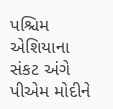પશ્ચિમ એશિયાના સંકટ અંગે પીએમ મોદીને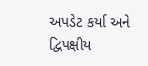અપડેટ કર્યા અને દ્વિપક્ષીય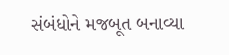સંબંધોને મજબૂત બનાવ્યા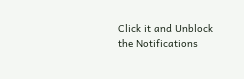Click it and Unblock the Notifications